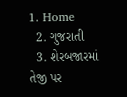1. Home
  2. ગુજરાતી
  3. શેરબજારમાં તેજી પર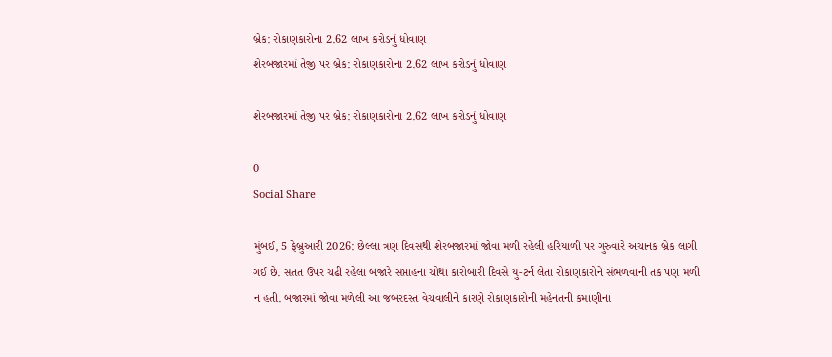બ્રેક: રોકાણકારોના 2.62 લાખ કરોડનું ધોવાણ
શેરબજારમાં તેજી પર બ્રેક: રોકાણકારોના 2.62 લાખ કરોડનું ધોવાણ

શેરબજારમાં તેજી પર બ્રેક: રોકાણકારોના 2.62 લાખ કરોડનું ધોવાણ

0
Social Share

મુંબઈ, 5 ફેબ્રુઆરી 2026: છેલ્લા ત્રણ દિવસથી શેરબજારમાં જોવા મળી રહેલી હરિયાળી પર ગુરુવારે અચાનક બ્રેક લાગી ગઈ છે. સતત ઉપર ચઢી રહેલા બજારે સપ્તાહના ચોથા કારોબારી દિવસે યુ-ટર્ન લેતા રોકાણકારોને સંભળવાની તક પણ મળી ન હતી. બજારમાં જોવા મળેલી આ જબરદસ્ત વેચવાલીને કારણે રોકાણકારોની મહેનતની કમાણીના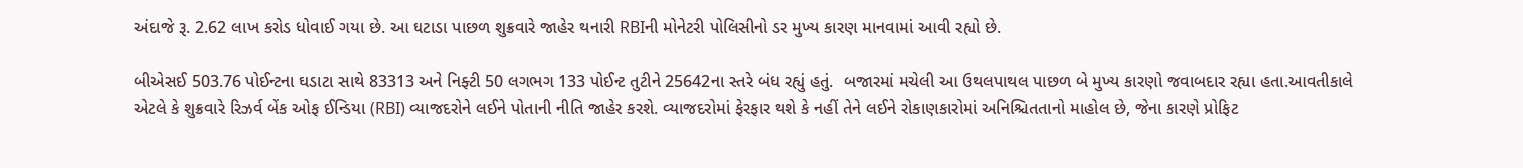અંદાજે રૂ. 2.62 લાખ કરોડ ધોવાઈ ગયા છે. આ ઘટાડા પાછળ શુક્રવારે જાહેર થનારી RBIની મોનેટરી પોલિસીનો ડર મુખ્ય કારણ માનવામાં આવી રહ્યો છે.

બીએસઈ 503.76 પોઈન્ટના ઘડાટા સાથે 83313 અને નિફ્ટી 50 લગભગ 133 પોઈન્ટ તુટીને 25642ના સ્તરે બંધ રહ્યું હતું.  બજારમાં મચેલી આ ઉથલપાથલ પાછળ બે મુખ્ય કારણો જવાબદાર રહ્યા હતા.આવતીકાલે એટલે કે શુક્રવારે રિઝર્વ બેંક ઓફ ઈન્ડિયા (RBI) વ્યાજદરોને લઈને પોતાની નીતિ જાહેર કરશે. વ્યાજદરોમાં ફેરફાર થશે કે નહીં તેને લઈને રોકાણકારોમાં અનિશ્ચિતતાનો માહોલ છે, જેના કારણે પ્રોફિટ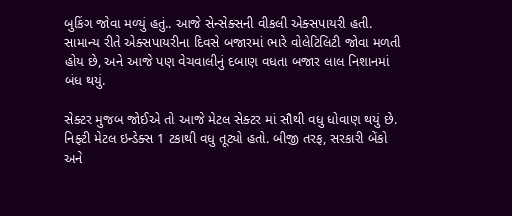બુકિંગ જોવા મળ્યું હતું.. આજે સેન્સેક્સની વીકલી એક્સપાયરી હતી. સામાન્ય રીતે એક્સપાયરીના દિવસે બજારમાં ભારે વોલેટિલિટી જોવા મળતી હોય છે, અને આજે પણ વેચવાલીનું દબાણ વધતા બજાર લાલ નિશાનમાં બંધ થયું.

સેક્ટર મુજબ જોઈએ તો આજે મેટલ સેક્ટર માં સૌથી વધુ ધોવાણ થયું છે. નિફ્ટી મેટલ ઇન્ડેક્સ 1 ટકાથી વધુ તૂટ્યો હતો. બીજી તરફ, સરકારી બેંકો અને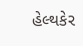હેલ્થકેર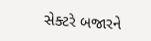સેક્ટરે બજારને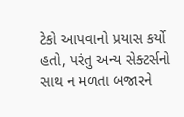ટેકો આપવાનો પ્રયાસ કર્યો હતો, પરંતુ અન્ય સેક્ટર્સનો સાથ ન મળતા બજારને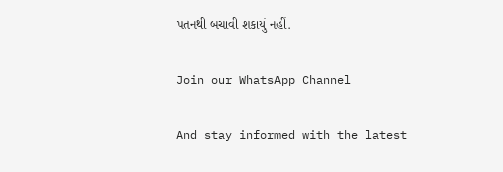પતનથી બચાવી શકાયું નહીં.

Join our WhatsApp Channel

And stay informed with the latest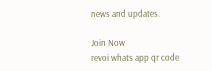news and updates.

Join Now
revoi whats app qr code